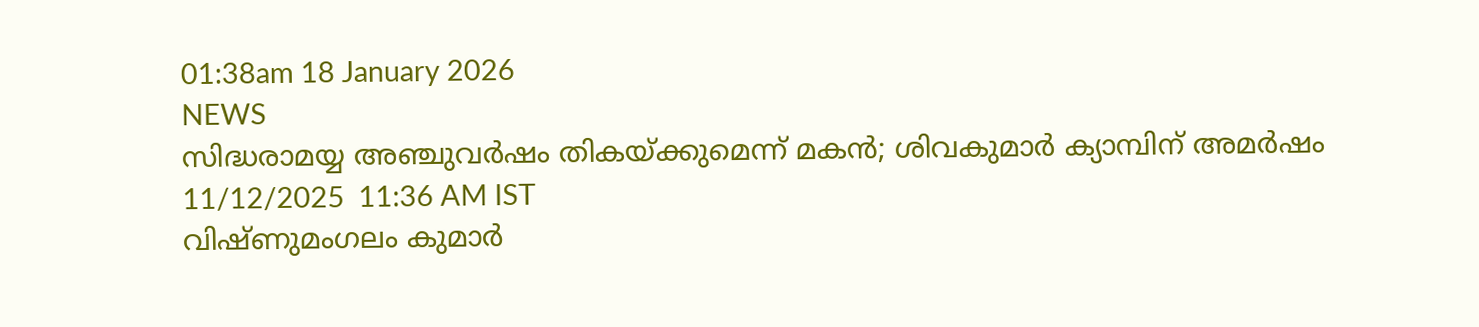01:38am 18 January 2026
NEWS
സിദ്ധരാമയ്യ അഞ്ചുവർഷം തികയ്‌ക്കുമെന്ന് മകൻ; ശിവകുമാർ ക്യാമ്പിന് അമർഷം
11/12/2025  11:36 AM IST
വിഷ്ണുമംഗലം കുമാർ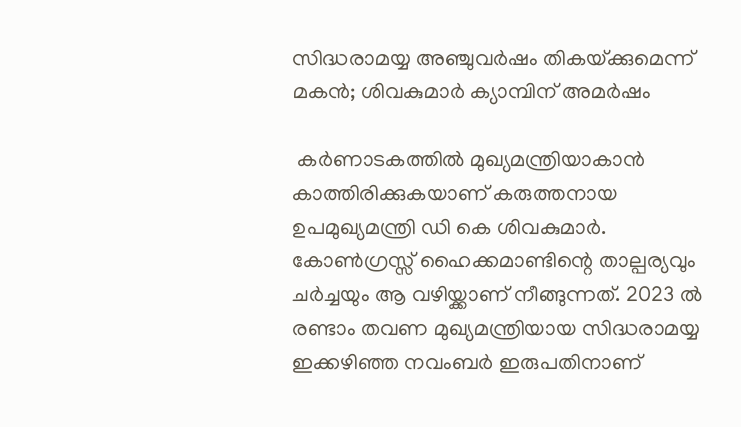സിദ്ധരാമയ്യ അഞ്ചുവർഷം തികയ്‌ക്കുമെന്ന് മകൻ; ശിവകുമാർ ക്യാമ്പിന് അമർഷം

 കർണാടകത്തിൽ മുഖ്യമന്ത്രിയാകാൻ കാത്തിരിക്കുകയാണ് കരുത്തനായ ഉപമുഖ്യമന്ത്രി ഡി കെ ശിവകുമാർ. കോൺഗ്രസ്സ് ഹൈക്കമാണ്ടിന്റെ താല്പര്യവും ചർച്ചയും ആ വഴിയ്ക്കാണ് നീങ്ങുന്നത്. 2023 ൽ രണ്ടാം തവണ മുഖ്യമന്ത്രിയായ സിദ്ധരാമയ്യ ഇക്കഴിഞ്ഞ നവംബർ ഇരുപതിനാണ്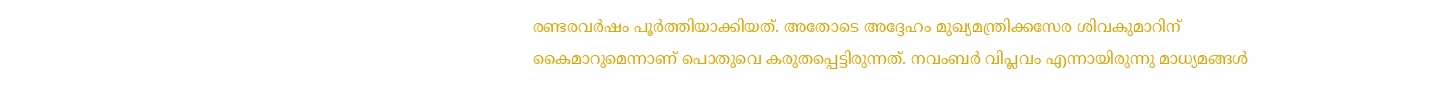രണ്ടരവർഷം പൂർത്തിയാക്കിയത്. അതോടെ അദ്ദേഹം മുഖ്യമന്ത്രിക്കസേര ശിവകുമാറിന് കൈമാറുമെന്നാണ് പൊതുവെ കരുതപ്പെട്ടിരുന്നത്. നവംബർ വിപ്ലവം എന്നായിരുന്നു മാധ്യമങ്ങൾ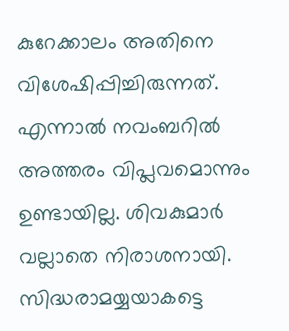കുറേക്കാലം അതിനെ വിശേഷിപ്പിച്ചിരുന്നത്. എന്നാൽ നവംബറിൽ അത്തരം വിപ്ലവമൊന്നും ഉണ്ടായില്ല. ശിവകുമാർ വല്ലാതെ നിരാശനായി. സിദ്ധരാമയ്യയാകട്ടെ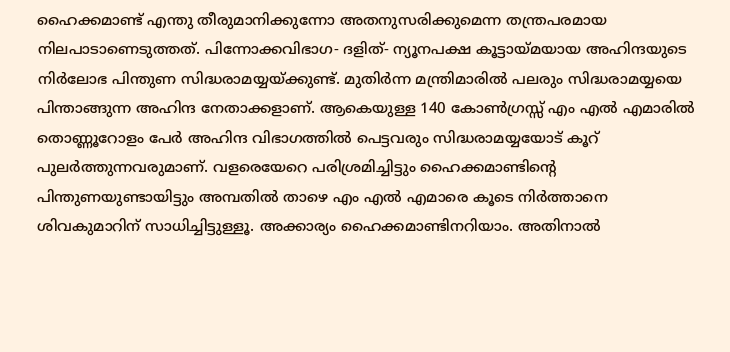ഹൈക്കമാണ്ട് എന്തു തീരുമാനിക്കുന്നോ അതനുസരിക്കുമെന്ന തന്ത്രപരമായ നിലപാടാണെടുത്തത്. പിന്നോക്കവിഭാഗ- ദളിത്‌- ന്യൂനപക്ഷ കൂട്ടായ്മയായ അഹിന്ദയുടെ നിർലോഭ പിന്തുണ സിദ്ധരാമയ്യയ്ക്കുണ്ട്. മുതിർന്ന മന്ത്രിമാരിൽ പലരും സിദ്ധരാമയ്യയെ പിന്താങ്ങുന്ന അഹിന്ദ നേതാക്കളാണ്. ആകെയുള്ള 140 കോൺഗ്രസ്സ് എം എൽ എമാരിൽ തൊണ്ണൂറോളം പേർ അഹിന്ദ വിഭാഗത്തിൽ പെട്ടവരും സിദ്ധരാമയ്യയോട് കൂറ് പുലർത്തുന്നവരുമാണ്. വളരെയേറെ പരിശ്രമിച്ചിട്ടും ഹൈക്കമാണ്ടിന്റെ പിന്തുണയുണ്ടായിട്ടും അമ്പതിൽ താഴെ എം എൽ എമാരെ കൂടെ നിർത്താനെ ശിവകുമാറിന് സാധിച്ചിട്ടുള്ളൂ. അക്കാര്യം ഹൈക്കമാണ്ടിനറിയാം. അതിനാൽ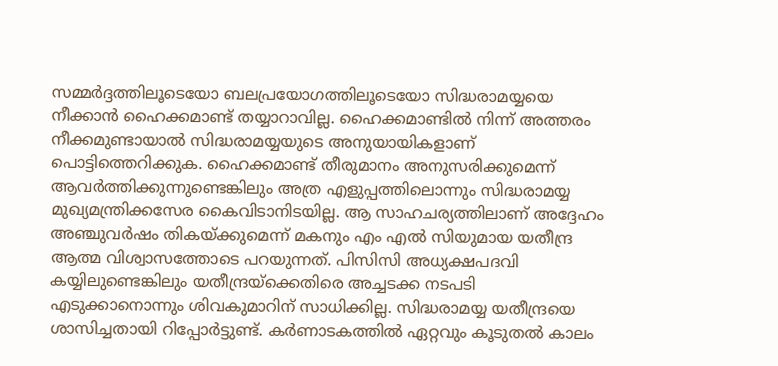സമ്മർദ്ദത്തിലൂടെയോ ബലപ്രയോഗത്തിലൂടെയോ സിദ്ധരാമയ്യയെ നീക്കാൻ ഹൈക്കമാണ്ട് തയ്യാറാവില്ല. ഹൈക്കമാണ്ടിൽ നിന്ന് അത്തരം നീക്കമുണ്ടായാൽ സിദ്ധരാമയ്യയുടെ അനുയായികളാണ് പൊട്ടിത്തെറിക്കുക. ഹൈക്കമാണ്ട് തീരുമാനം അനുസരിക്കുമെന്ന് ആവർത്തിക്കുന്നുണ്ടെങ്കിലും അത്ര എളുപ്പത്തിലൊന്നും സിദ്ധരാമയ്യ മുഖ്യമന്ത്രിക്കസേര കൈവിടാനിടയില്ല. ആ സാഹചര്യത്തിലാണ് അദ്ദേഹം അഞ്ചുവർഷം തികയ്ക്കുമെന്ന് മകനും എം എൽ സിയുമായ യതീന്ദ്ര ആത്മ വിശ്വാസത്തോടെ പറയുന്നത്. പിസിസി അധ്യക്ഷപദവി കയ്യിലുണ്ടെങ്കിലും യതീന്ദ്രയ്ക്കെതിരെ അച്ചടക്ക നടപടി എടുക്കാനൊന്നും ശിവകുമാറിന് സാധിക്കില്ല. സിദ്ധരാമയ്യ യതീന്ദ്രയെ ശാസിച്ചതായി റിപ്പോർട്ടുണ്ട്. കർണാടകത്തിൽ ഏറ്റവും കൂടുതൽ കാലം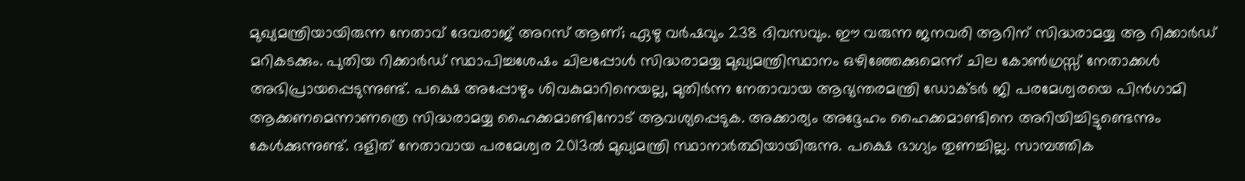മുഖ്യമന്ത്രിയായിരുന്ന നേതാവ് ദേവരാജ് അറസ് ആണ്; ഏഴു വർഷവും 238 ദിവസവും. ഈ വരുന്ന ജനവരി ആറിന് സിദ്ധരാമയ്യ ആ റിക്കാർഡ് മറികടക്കും. പുതിയ റിക്കാർഡ് സ്ഥാപിച്ചശേഷം ചിലപ്പോൾ സിദ്ധരാമയ്യ മുഖ്യമന്ത്രിസ്ഥാനം ഒഴിഞ്ഞേക്കുമെന്ന് ചില കോൺഗ്രസ്സ് നേതാക്കൾ അഭിപ്രായപ്പെടുന്നുണ്ട്. പക്ഷെ അപ്പോഴും ശിവകുമാറിനെയല്ല, മുതിർന്ന നേതാവായ ആഭ്യന്തരമന്ത്രി ഡോക്ടർ ജി പരമേശ്വരയെ പിൻഗാമി ആക്കണമെന്നാണത്രെ സിദ്ധരാമയ്യ ഹൈക്കമാണ്ടിനോട്‌ ആവശ്യപ്പെടുക. അക്കാര്യം അദ്ദേഹം ഹൈക്കമാണ്ടിനെ അറിയിച്ചിട്ടുണ്ടെന്നും കേൾക്കുന്നുണ്ട്. ദളിത് നേതാവായ പരമേശ്വര 2013ൽ മുഖ്യമന്ത്രി സ്ഥാനാർത്ഥിയായിരുന്നു. പക്ഷെ ഭാഗ്യം തുണച്ചില്ല. സാമ്പത്തിക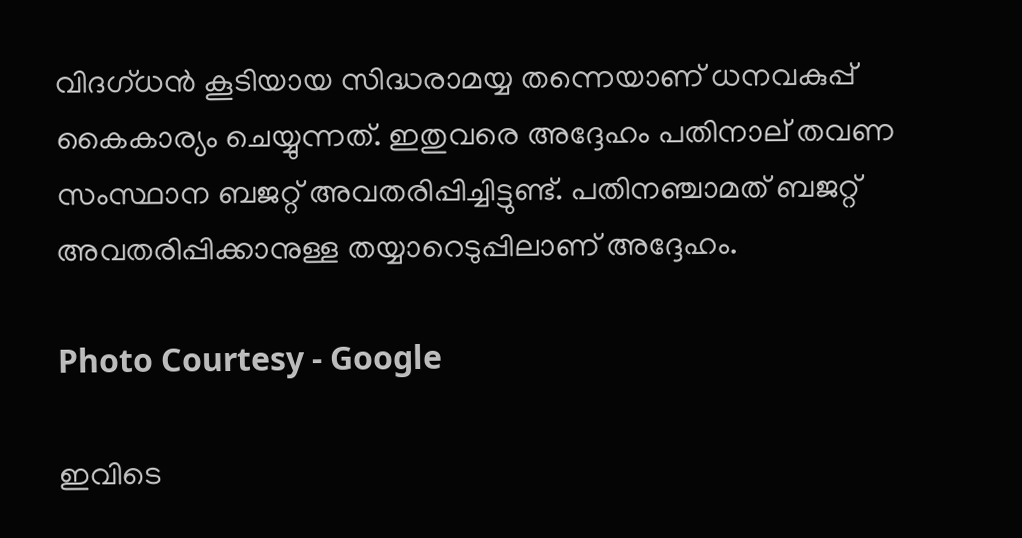വിദഗ്ധൻ കൂടിയായ സിദ്ധരാമയ്യ തന്നെയാണ് ധനവകുപ്പ് കൈകാര്യം ചെയ്യുന്നത്. ഇതുവരെ അദ്ദേഹം പതിനാല് തവണ സംസ്ഥാന ബജറ്റ് അവതരിപ്പിച്ചിട്ടുണ്ട്. പതിനഞ്ചാമത് ബജറ്റ് അവതരിപ്പിക്കാനുള്ള തയ്യാറെടുപ്പിലാണ് അദ്ദേഹം.

Photo Courtesy - Google

ഇവിടെ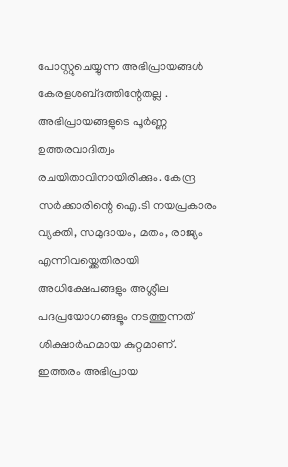പോസ്റ്റുചെയ്യുന്ന അഭിപ്രായങ്ങള്‍ കേരളശബ്‌ദത്തിന്റേതല്ല . അഭിപ്രായങ്ങളുടെ പൂര്‍ണ്ണ ഉത്തരവാദിത്വം രചയിതാവിനായിരിക്കും. കേന്ദ്ര സർക്കാരിന്റെ ഐ.ടി നയപ്രകാരം വ്യക്തി, സമുദായം, മതം, രാജ്യം എന്നിവയ്ക്കെതിരായി അധിക്ഷേപങ്ങളും അശ്ലീല പദപ്രയോഗങ്ങളൂം നടത്തുന്നത് ശിക്ഷാര്‍ഹമായ കുറ്റമാണ്. ഇത്തരം അഭിപ്രായ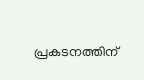പ്രകടനത്തിന്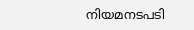നിയമനടപടി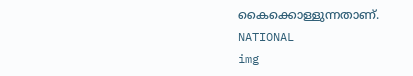കൈക്കൊള്ളുന്നതാണ്.
NATIONAL
img